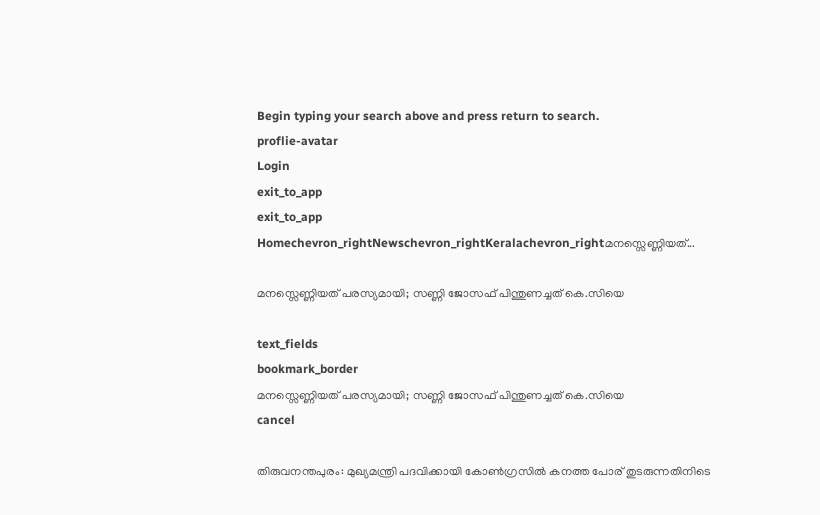Begin typing your search above and press return to search.
proflie-avatar
Login
exit_to_app
exit_to_app
Homechevron_rightNewschevron_rightKeralachevron_rightമനസ്സെണ്ണിയത്...

മനസ്സെണ്ണിയത് പരസ്യമായി; സണ്ണി ജോസഫ് പിന്തുണച്ചത് കെ.സിയെ

text_fields
bookmark_border
മനസ്സെണ്ണിയത് പരസ്യമായി; സണ്ണി ജോസഫ് പിന്തുണച്ചത് കെ.സിയെ
cancel

തിരുവനന്തപുരം: മുഖ്യമന്ത്രി പദവിക്കായി കോൺഗ്രസിൽ കനത്ത പോര് തുടരുന്നതിനിടെ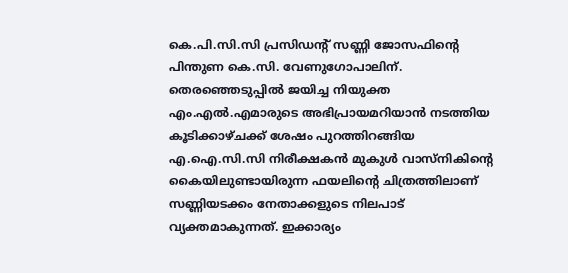കെ.പി.സി.സി പ്രസിഡന്‍റ് സണ്ണി ജോസഫിന്‍റെ പിന്തുണ കെ.സി. വേണുഗോപാലിന്. തെരഞ്ഞെടുപ്പിൽ ജയിച്ച നിയുക്ത എം.എൽ.എമാരുടെ അഭിപ്രായമറിയാൻ നടത്തിയ കൂടിക്കാഴ്ചക്ക് ശേഷം പുറത്തിറങ്ങിയ എ.ഐ.സി.സി നിരീക്ഷകൻ മുകുൾ വാസ്നികിന്‍റെ കൈയിലുണ്ടായിരുന്ന ഫയലിന്‍റെ ചിത്രത്തിലാണ് സണ്ണിയടക്കം നേതാക്കളുടെ നിലപാട് വ്യക്തമാകുന്നത്. ഇക്കാര്യം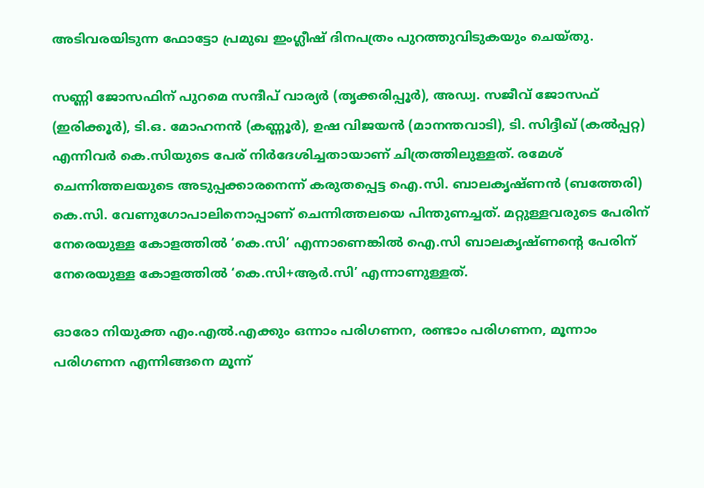അടിവരയിടുന്ന ഫോട്ടോ പ്രമുഖ ഇംഗ്ലീഷ് ദിനപത്രം പുറത്തുവിടുകയും ചെയ്തു.

സണ്ണി ജോസഫിന് പുറമെ സന്ദീപ് വാര്യർ (തൃക്കരിപ്പൂർ), അഡ്വ. സജീവ് ജോസഫ് (ഇരിക്കൂർ), ടി.ഒ. മോഹനൻ (കണ്ണൂർ), ഉഷ വിജയൻ (മാനന്തവാടി), ടി. സിദ്ദീഖ് (കൽപ്പറ്റ) എന്നിവർ കെ.സിയുടെ പേര് നിർദേശിച്ചതായാണ് ചിത്രത്തിലുള്ളത്. രമേശ് ചെന്നിത്തലയുടെ അടുപ്പക്കാരനെന്ന് കരുതപ്പെട്ട ഐ.സി. ബാലകൃഷ്ണൻ (ബത്തേരി) കെ.സി. വേണുഗോപാലിനൊപ്പാണ് ചെന്നിത്തലയെ പിന്തുണച്ചത്. മറ്റുള്ളവരുടെ പേരിന് നേരെയുള്ള കോളത്തിൽ ‘കെ.സി’ എന്നാണെങ്കിൽ ഐ.സി ബാലകൃഷ്ണന്‍റെ പേരിന് നേരെയുള്ള കോളത്തിൽ ‘കെ.സി+ആർ.സി’ എന്നാണുള്ളത്.

ഓരോ നിയുക്ത എം.എൽ.എക്കും ഒന്നാം പരിഗണന, രണ്ടാം പരിഗണന, മൂന്നാം പരിഗണന എന്നിങ്ങനെ മൂന്ന്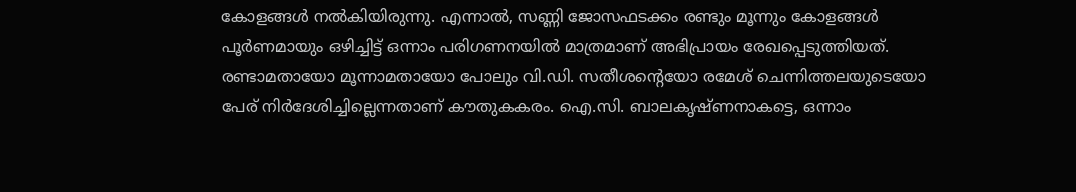കോളങ്ങൾ നൽകിയിരുന്നു. എന്നാൽ, സണ്ണി ജോസഫടക്കം രണ്ടും മൂന്നും കോളങ്ങൾ പൂർണമായും ഒഴിച്ചിട്ട് ഒന്നാം പരിഗണനയിൽ മാത്രമാണ് അഭിപ്രായം രേഖപ്പെടുത്തിയത്. രണ്ടാമതായോ മൂന്നാമതായോ പോലും വി.ഡി. സതീശന്‍റെയോ രമേശ് ചെന്നിത്തലയുടെയോ പേര് നിർദേശിച്ചില്ലെന്നതാണ് കൗതുകകരം. ഐ.സി. ബാലകൃഷ്ണനാകട്ടെ, ഒന്നാം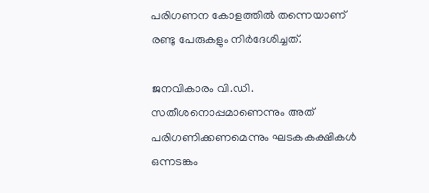പരിഗണന കോളത്തിൽ തന്നെയാണ് രണ്ടു പേരുകളും നിർദേശിച്ചത്.

ജനവികാരം വി.ഡി. സതീശനൊപ്പമാണെന്നും അത് പരിഗണിക്കണമെന്നും ഘടകകക്ഷികൾ ഒന്നടങ്കം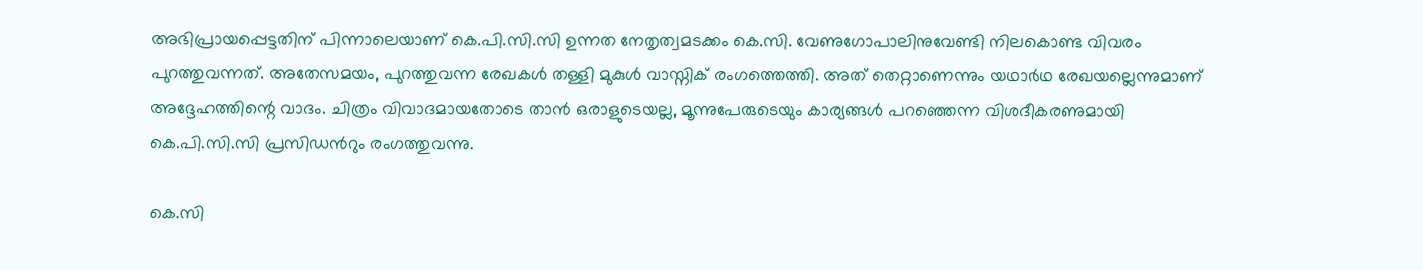അഭിപ്രായപ്പെട്ടതിന് പിന്നാലെയാണ് കെ.പി.സി.സി ഉന്നത നേതൃത്വമടക്കം കെ.സി. വേണുഗോപാലിനുവേണ്ടി നിലകൊണ്ട വിവരം പുറത്തുവന്നത്. അതേസമയം, പുറത്തുവന്ന രേഖകൾ തള്ളി മുകുൾ വാസ്നിക് രംഗത്തെത്തി. അത് തെറ്റാണെന്നും യഥാർഥ രേഖയല്ലെന്നുമാണ് അദ്ദേഹത്തിന്റെ വാദം. ചിത്രം വിവാദമായതോടെ താൻ ഒരാളുടെയല്ല, മൂന്നുപേരുടെയും കാര്യങ്ങൾ പറഞ്ഞെന്ന വിശദീകരണുമായി കെ.പി.സി.സി പ്രസിഡന്‍റും രംഗത്തുവന്നു.

കെ.സി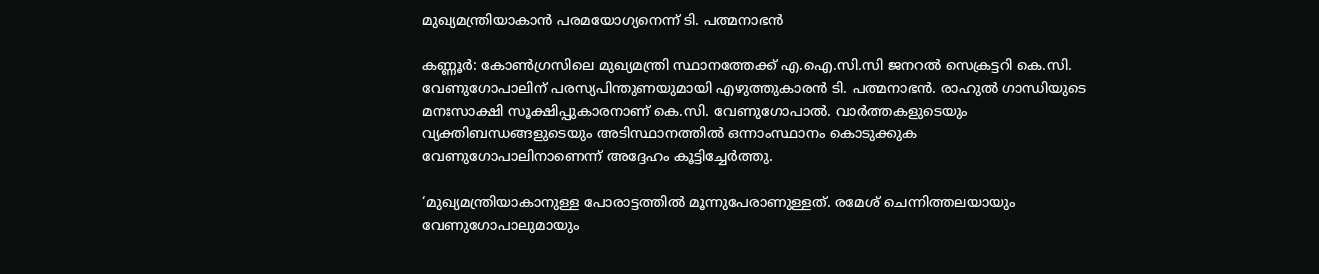മുഖ്യമന്ത്രിയാകാൻ പരമയോഗ്യനെന്ന് ടി. പത്മനാഭൻ

കണ്ണൂർ: കോൺഗ്രസിലെ മുഖ്യമന്ത്രി സ്ഥാനത്തേക്ക് എ.ഐ.സി.സി ജനറൽ സെക്രട്ടറി കെ.സി. വേണുഗോപാലിന് പരസ്യപിന്തുണയുമായി എഴുത്തുകാരൻ ടി. പത്മനാഭൻ. രാഹുൽ ഗാന്ധിയുടെ മനഃസാക്ഷി സൂക്ഷിപ്പുകാരനാണ് കെ.സി. വേണുഗോപാൽ. വാർത്തകളുടെയും വ്യക്തിബന്ധങ്ങളുടെയും അടിസ്ഥാനത്തിൽ ഒന്നാംസ്ഥാനം കൊടുക്കുക വേണുഗോപാലിനാണെന്ന് അദ്ദേഹം കൂട്ടിച്ചേർത്തു.

‘മുഖ്യമന്ത്രിയാകാനുള്ള പോരാട്ടത്തിൽ മൂന്നുപേരാണുള്ളത്. രമേശ് ചെന്നിത്തലയായും വേണുഗോപാലുമായും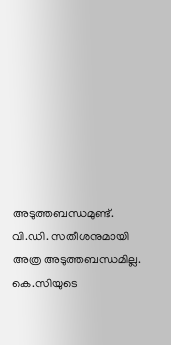അടുത്തബന്ധമുണ്ട്. വി.ഡി. സതീശനുമായി അത്ര അടുത്തബന്ധമില്ല. കെ.സിയുടെ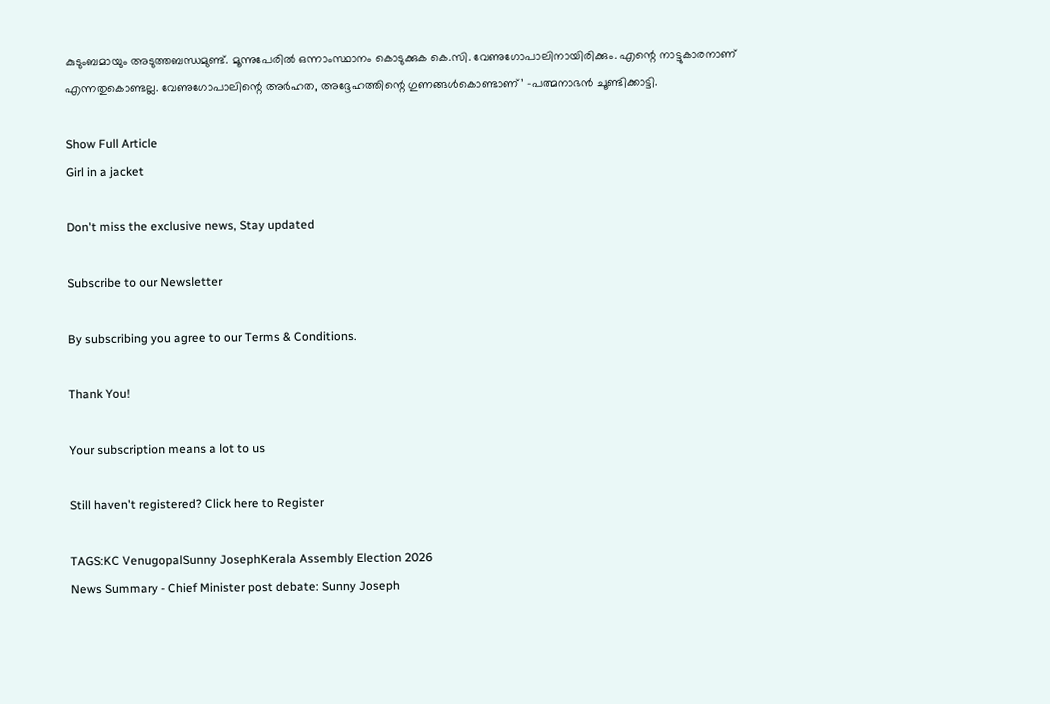കുടുംബമായും അടുത്തബന്ധമുണ്ട്. മൂന്നുപേരിൽ ഒന്നാംസ്ഥാനം കൊടുക്കുക കെ.സി. വേണുഗോപാലിനായിരിക്കും. എന്റെ നാട്ടുകാരനാണ് എന്നതുകൊണ്ടല്ല. വേണുഗോപാലിന്റെ അർഹത, അദ്ദേഹത്തിന്റെ ഗുണങ്ങൾകൊണ്ടാണ്’ -പത്മനാഭൻ ചൂണ്ടിക്കാട്ടി.

Show Full Article
Girl in a jacket

Don't miss the exclusive news, Stay updated

Subscribe to our Newsletter

By subscribing you agree to our Terms & Conditions.

Thank You!

Your subscription means a lot to us

Still haven't registered? Click here to Register

TAGS:KC VenugopalSunny JosephKerala Assembly Election 2026
News Summary - Chief Minister post debate: Sunny Joseph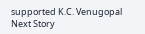supported K.C. Venugopal
Next Story